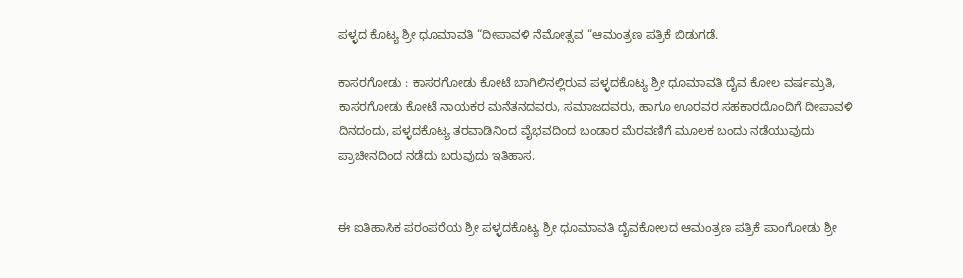ಪಳ್ಳದ ಕೊಟ್ಯ ಶ್ರೀ ಧೂಮಾವತಿ “ದೀಪಾವಳಿ ನೆಮೋತ್ಸವ “ಆಮಂತ್ರಣ ಪತ್ರಿಕೆ ಬಿಡುಗಡೆ.

ಕಾಸರಗೋಡು : ಕಾಸರಗೋಡು ಕೋಟೆ ಬಾಗಿಲಿನಲ್ಲಿರುವ ಪಳ್ಳದಕೊಟ್ಯ ಶ್ರೀ ಧೂಮಾವತಿ ದೈವ ಕೋಲ ವರ್ಷಮ್ರತಿ, ಕಾಸರಗೋಡು ಕೋಟೆ ನಾಯಕರ ಮನೆತನದವರು, ಸಮಾಜದವರು, ಹಾಗೂ ಊರವರ ಸಹಕಾರದೊಂದಿಗೆ ದೀಪಾವಳಿ ದಿನದಂದು, ಪಳ್ಳದಕೊಟ್ಯ ತರವಾಡಿನಿಂದ ವೈಭವದಿಂದ ಬಂಡಾರ ಮೆರವಣಿಗೆ ಮೂಲಕ ಬಂದು ನಡೆಯುವುದು ಪ್ರಾಚೀನದಿಂದ ನಡೆದು ಬರುವುದು ಇತಿಹಾಸ.


ಈ ಐತಿಹಾಸಿಕ ಪರಂಪರೆಯ ಶ್ರೀ ಪಳ್ಳದಕೊಟ್ಯ ಶ್ರೀ ಧೂಮಾವತಿ ದೈವಕೋಲದ ಆಮಂತ್ರಣ ಪತ್ರಿಕೆ ಪಾಂಗೋಡು ಶ್ರೀ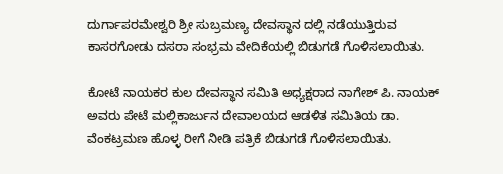ದುರ್ಗಾಪರಮೇಶ್ವರಿ ಶ್ರೀ ಸುಬ್ರಮಣ್ಯ ದೇವಸ್ಥಾನ ದಲ್ಲಿ ನಡೆಯುತ್ತಿರುವ ಕಾಸರಗೋಡು ದಸರಾ ಸಂಭ್ರಮ ವೇದಿಕೆಯಲ್ಲಿ ಬಿಡುಗಡೆ ಗೊಳಿಸಲಾಯಿತು.

ಕೋಟೆ ನಾಯಕರ ಕುಲ ದೇವಸ್ಥಾನ ಸಮಿತಿ ಅಧ್ಯಕ್ಷರಾದ ನಾಗೇಶ್ ಪಿ. ನಾಯಕ್ ಅವರು ಪೇಟೆ ಮಲ್ಲಿಕಾರ್ಜುನ ದೇವಾಲಯದ ಆಡಳಿತ ಸಮಿತಿಯ ಡಾ. ವೆಂಕಟ್ರಮಣ ಹೊಳ್ಳ ರೀಗೆ ನೀಡಿ ಪತ್ರಿಕೆ ಬಿಡುಗಡೆ ಗೊಳಿಸಲಾಯಿತು.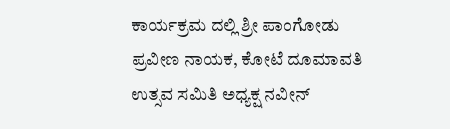ಕಾರ್ಯಕ್ರಮ ದಲ್ಲಿ ಶ್ರೀ ಪಾಂಗೋಡು ಪ್ರವೀಣ ನಾಯಕ, ಕೋಟೆ ದೂಮಾವತಿ ಉತ್ಸವ ಸಮಿತಿ ಅಧ್ಯಕ್ಷ ನವೀನ್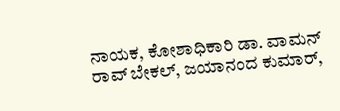ನಾಯಕ, ಕೋಶಾಧಿಕಾರಿ ಡಾ. ವಾಮನ್ ರಾವ್ ಬೇಕಲ್, ಜಯಾನಂದ ಕುಮಾರ್,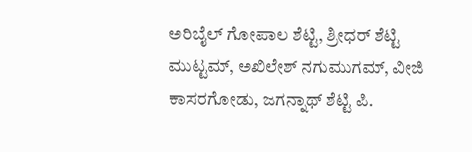ಅರಿಬೈಲ್ ಗೋಪಾಲ ಶೆಟ್ಟಿ, ಶ್ರೀಧರ್ ಶೆಟ್ಟಿ ಮುಟ್ಟಮ್, ಅಖಿಲೇಶ್ ನಗುಮುಗಮ್, ವೀಜಿ ಕಾಸರಗೋಡು, ಜಗನ್ನಾಥ್ ಶೆಟ್ಟಿ ಪಿ.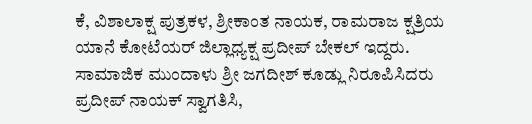ಕೆ, ವಿಶಾಲಾಕ್ಷ ಪುತ್ರಕಳ, ಶ್ರೀಕಾಂತ ನಾಯಕ, ರಾಮರಾಜ ಕ್ಷತ್ರಿಯ ಯಾನೆ ಕೋಟೆಯರ್ ಜಿಲ್ಲಾಧ್ಯಕ್ಷ ಪ್ರದೀಪ್ ಬೇಕಲ್ ಇದ್ದರು. ಸಾಮಾಜಿಕ ಮುಂದಾಳು ಶ್ರೀ ಜಗದೀಶ್ ಕೂಡ್ಲು ನಿರೂಪಿಸಿದರು ಪ್ರದೀಪ್ ನಾಯಕ್ ಸ್ವಾಗತಿಸಿ,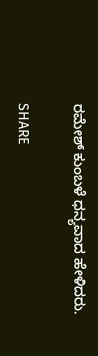ರಮೇಶ್ ಕುಂಬಳೆ ಧನ್ಯವಾದ ಹೇಳಿದರು.

SHARE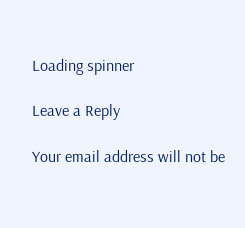Loading spinner

Leave a Reply

Your email address will not be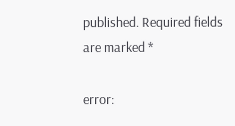published. Required fields are marked *

error: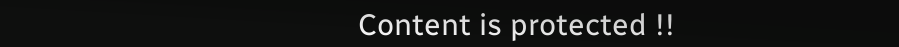Content is protected !!